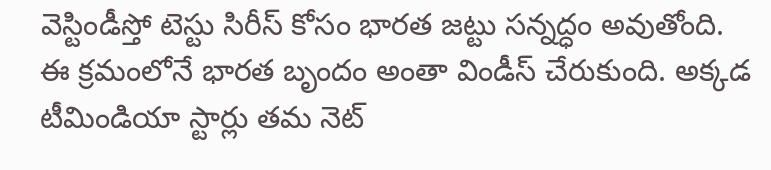వెస్టిండీస్తో టెస్టు సిరీస్ కోసం భారత జట్టు సన్నద్ధం అవుతోంది. ఈ క్రమంలోనే భారత బృందం అంతా విండీస్ చేరుకుంది. అక్కడ టీమిండియా స్టార్లు తమ నెట్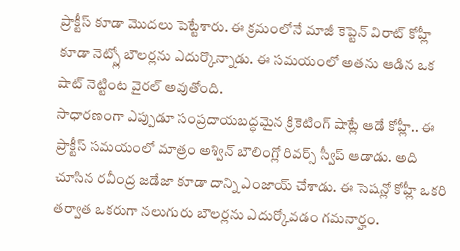ప్రాక్టీస్ కూడా మొదలు పెట్టేశారు. ఈ క్రమంలోనే మాజీ కెప్టెన్ విరాట్ కోహ్లీ కూడా నెట్స్లో బౌలర్లను ఎదుర్కొన్నాడు. ఈ సమయంలో అతను ఆడిన ఒక షాట్ నెట్టింట వైరల్ అవుతోంది.
సాధారణంగా ఎప్పుడూ సంప్రదాయబద్ధమైన క్రికెటింగ్ షాట్లే ఆడే కోహ్లీ.. ఈ ప్రాక్టీస్ సమయంలో మాత్రం అశ్విన్ బౌలింగ్లో రివర్స్ స్వీప్ ఆడాడు. అది చూసిన రవీంద్ర జడేజా కూడా దాన్ని ఎంజాయ్ చేశాడు. ఈ సెషన్లో కోహ్లీ ఒకరి తర్వాత ఒకరుగా నలుగురు బౌలర్లను ఎదుర్కోవడం గమనార్హం.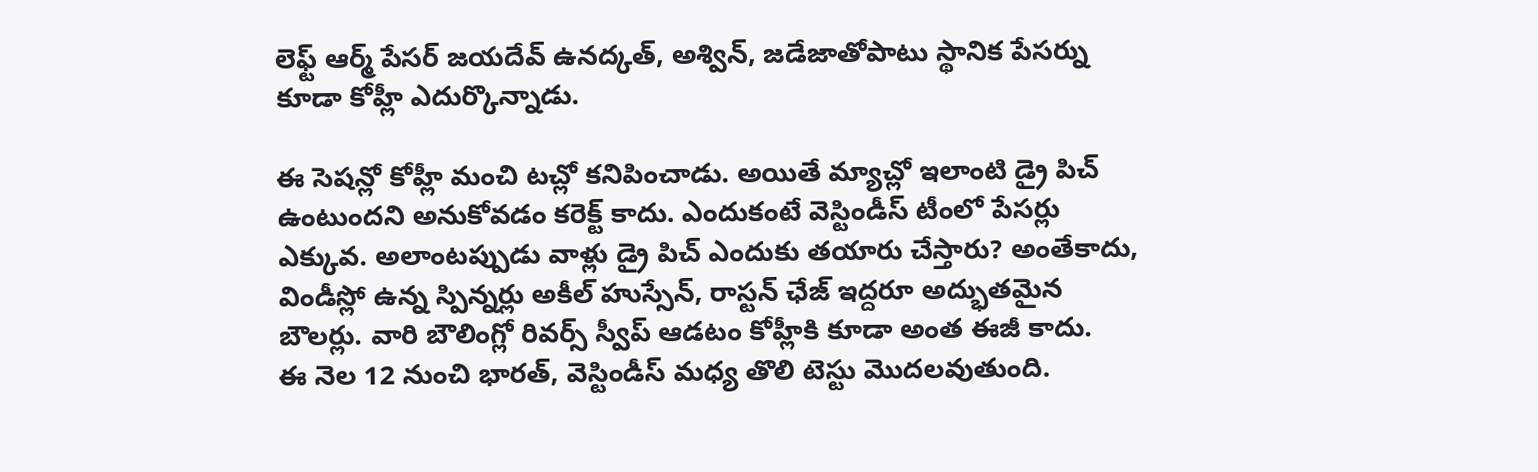లెఫ్ట్ ఆర్మ్ పేసర్ జయదేవ్ ఉనద్కత్, అశ్విన్, జడేజాతోపాటు స్థానిక పేసర్ను కూడా కోహ్లీ ఎదుర్కొన్నాడు.

ఈ సెషన్లో కోహ్లీ మంచి టచ్లో కనిపించాడు. అయితే మ్యాచ్లో ఇలాంటి డ్రై పిచ్ ఉంటుందని అనుకోవడం కరెక్ట్ కాదు. ఎందుకంటే వెస్టిండీస్ టీంలో పేసర్లు ఎక్కువ. అలాంటప్పుడు వాళ్లు డ్రై పిచ్ ఎందుకు తయారు చేస్తారు? అంతేకాదు, విండీస్లో ఉన్న స్పిన్నర్లు అకీల్ హుస్సేన్, రాస్టన్ ఛేజ్ ఇద్దరూ అద్భుతమైన బౌలర్లు. వారి బౌలింగ్లో రివర్స్ స్వీప్ ఆడటం కోహ్లీకి కూడా అంత ఈజీ కాదు.
ఈ నెల 12 నుంచి భారత్, వెస్టిండీస్ మధ్య తొలి టెస్టు మొదలవుతుంది.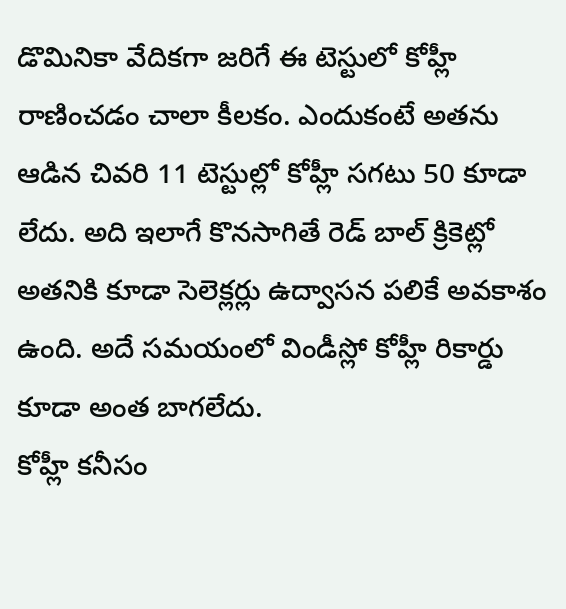డొమినికా వేదికగా జరిగే ఈ టెస్టులో కోహ్లీ రాణించడం చాలా కీలకం. ఎందుకంటే అతను ఆడిన చివరి 11 టెస్టుల్లో కోహ్లీ సగటు 50 కూడా లేదు. అది ఇలాగే కొనసాగితే రెడ్ బాల్ క్రికెట్లో అతనికి కూడా సెలెక్లర్లు ఉద్వాసన పలికే అవకాశం ఉంది. అదే సమయంలో విండీస్లో కోహ్లీ రికార్డు కూడా అంత బాగలేదు.
కోహ్లీ కనీసం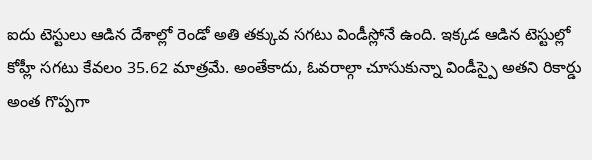ఐదు టెస్టులు ఆడిన దేశాల్లో రెండో అతి తక్కువ సగటు విండీస్లోనే ఉంది. ఇక్కడ ఆడిన టెస్టుల్లో కోహ్లీ సగటు కేవలం 35.62 మాత్రమే. అంతేకాదు, ఓవరాల్గా చూసుకున్నా విండీస్పై అతని రికార్డు అంత గొప్పగా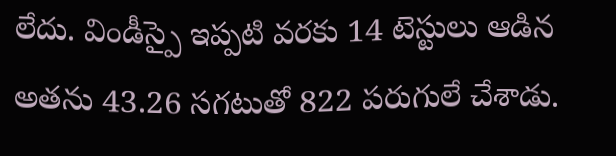లేదు. విండీస్పై ఇప్పటి వరకు 14 టెస్టులు ఆడిన అతను 43.26 సగటుతో 822 పరుగులే చేశాడు.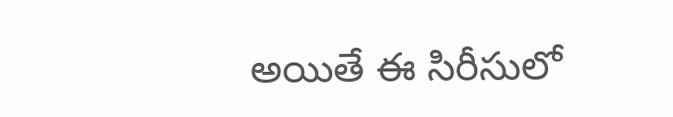అయితే ఈ సిరీసులో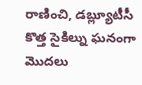రాణించి, డబ్ల్యూటీసీ కొత్త సైకిల్ను ఘనంగా మొదలు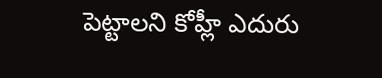పెట్టాలని కోహ్లీ ఎదురు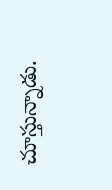చూస్తున్నాడు.